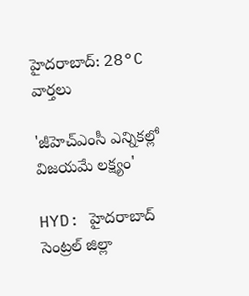హైదరాబాద్: 28°C
వార్తలు

'జీహెచ్‌ఎంసీ ఎన్నికల్లో విజయమే లక్ష్యం'

HYD: హైదరాబాద్ సెంట్రల్ జిల్లా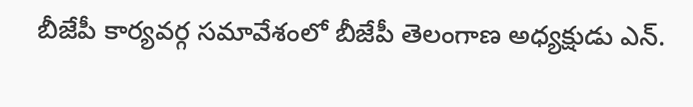బీజేపీ కార్యవర్గ సమావేశంలో బీజేపీ తెలంగాణ అధ్యక్షుడు ఎన్.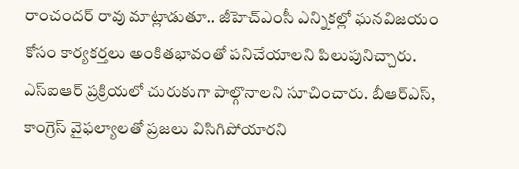రాంచందర్ రావు మాట్లాడుతూ.. జీహెచ్‌ఎంసీ ఎన్నికల్లో ఘనవిజయం కోసం కార్యకర్తలు అంకితభావంతో పనిచేయాలని పిలుపునిచ్చారు. ఎస్‌ఐఆర్ ప్రక్రియలో చురుకుగా పాల్గొనాలని సూచించారు. బీఆర్ఎస్, కాంగ్రెస్ వైఫల్యాలతో ప్రజలు విసిగిపోయారని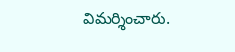విమర్శించారు.